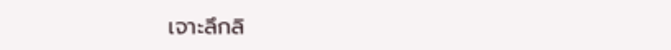เจาะลึกลิ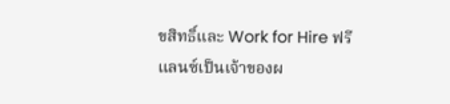ขสิทธิ์และ Work for Hire ฟรีแลนซ์เป็นเจ้าของผ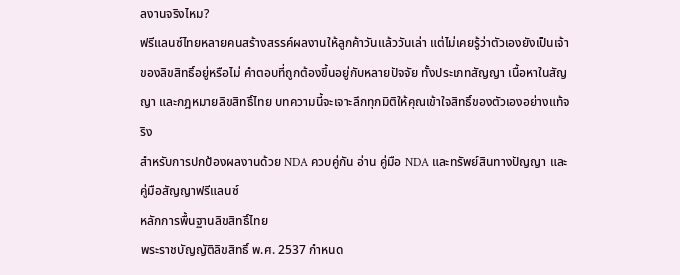ลงานจริงไหม?
ฟรีแลนซ์ไทยหลายคนสร้างสรรค์ผลงานให้ลูกค้าวันแล้ววันเล่า แต่ไม่เคยรู้ว่าตัวเองยังเป็นเจ้าของลิขสิทธิ์อยู่หรือไม่ คำตอบที่ถูกต้องขึ้นอยู่กับหลายปัจจัย ทั้งประเภทสัญญา เนื้อหาในสัญญา และกฎหมายลิขสิทธิ์ไทย บทความนี้จะเจาะลึกทุกมิติให้คุณเข้าใจสิทธิ์ของตัวเองอย่างแท้จริง
สำหรับการปกป้องผลงานด้วย NDA ควบคู่กัน อ่าน คู่มือ NDA และทรัพย์สินทางปัญญา และ คู่มือสัญญาฟรีแลนซ์
หลักการพื้นฐานลิขสิทธิ์ไทย
พระราชบัญญัติลิขสิทธิ์ พ.ศ. 2537 กำหนด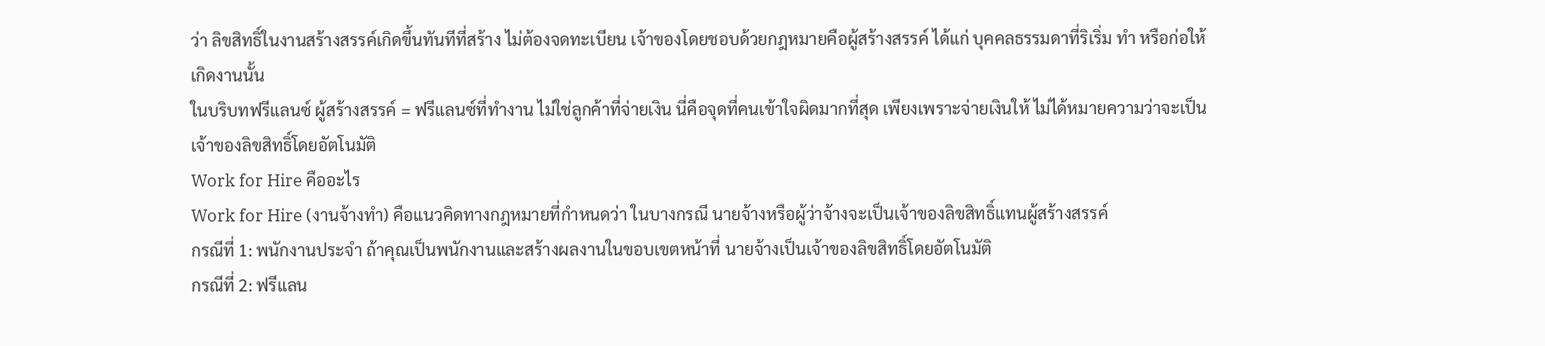ว่า ลิขสิทธิ์ในงานสร้างสรรค์เกิดขึ้นทันทีที่สร้าง ไม่ต้องจดทะเบียน เจ้าของโดยชอบด้วยกฎหมายคือผู้สร้างสรรค์ ได้แก่ บุคคลธรรมดาที่ริเริ่ม ทำ หรือก่อให้เกิดงานนั้น
ในบริบทฟรีแลนซ์ ผู้สร้างสรรค์ = ฟรีแลนซ์ที่ทำงาน ไม่ใช่ลูกค้าที่จ่ายเงิน นี่คือจุดที่คนเข้าใจผิดมากที่สุด เพียงเพราะจ่ายเงินให้ ไม่ได้หมายความว่าจะเป็นเจ้าของลิขสิทธิ์โดยอัตโนมัติ
Work for Hire คืออะไร
Work for Hire (งานจ้างทำ) คือแนวคิดทางกฎหมายที่กำหนดว่า ในบางกรณี นายจ้างหรือผู้ว่าจ้างจะเป็นเจ้าของลิขสิทธิ์แทนผู้สร้างสรรค์
กรณีที่ 1: พนักงานประจำ ถ้าคุณเป็นพนักงานและสร้างผลงานในขอบเขตหน้าที่ นายจ้างเป็นเจ้าของลิขสิทธิ์โดยอัตโนมัติ
กรณีที่ 2: ฟรีแลน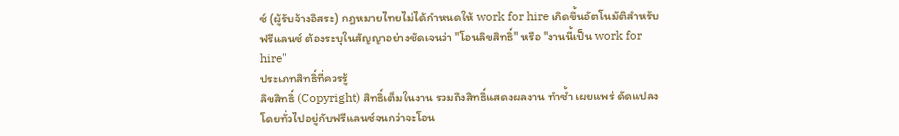ซ์ (ผู้รับจ้างอิสระ) กฎหมายไทยไม่ได้กำหนดให้ work for hire เกิดขึ้นอัตโนมัติสำหรับฟรีแลนซ์ ต้องระบุในสัญญาอย่างชัดเจนว่า "โอนลิขสิทธิ์" หรือ "งานนี้เป็น work for hire"
ประเภทสิทธิ์ที่ควรรู้
ลิขสิทธิ์ (Copyright) สิทธิ์เต็มในงาน รวมถึงสิทธิ์แสดงผลงาน ทำซ้ำ เผยแพร่ ดัดแปลง โดยทั่วไปอยู่กับฟรีแลนซ์จนกว่าจะโอน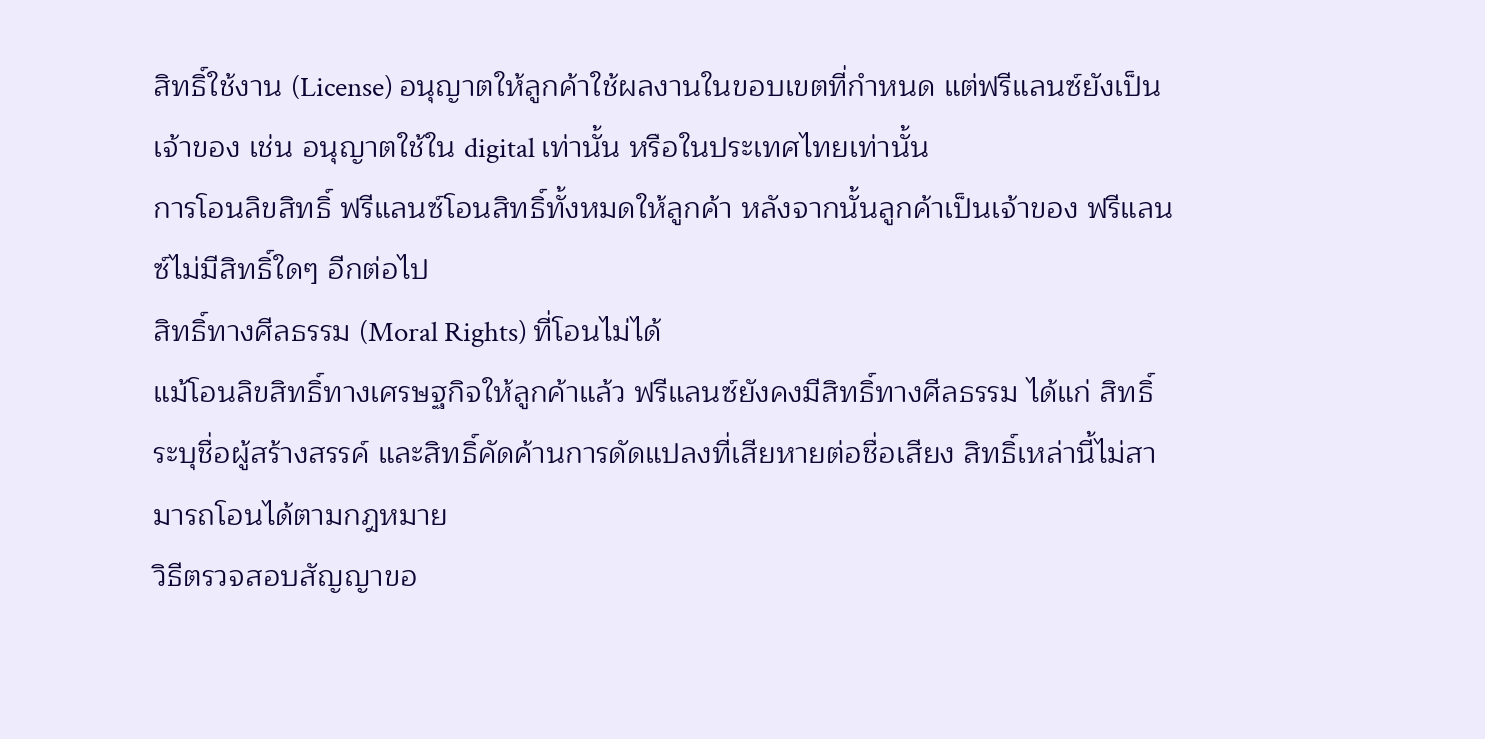สิทธิ์ใช้งาน (License) อนุญาตให้ลูกค้าใช้ผลงานในขอบเขตที่กำหนด แต่ฟรีแลนซ์ยังเป็นเจ้าของ เช่น อนุญาตใช้ใน digital เท่านั้น หรือในประเทศไทยเท่านั้น
การโอนลิขสิทธิ์ ฟรีแลนซ์โอนสิทธิ์ทั้งหมดให้ลูกค้า หลังจากนั้นลูกค้าเป็นเจ้าของ ฟรีแลนซ์ไม่มีสิทธิ์ใดๆ อีกต่อไป
สิทธิ์ทางศีลธรรม (Moral Rights) ที่โอนไม่ได้
แม้โอนลิขสิทธิ์ทางเศรษฐกิจให้ลูกค้าแล้ว ฟรีแลนซ์ยังคงมีสิทธิ์ทางศีลธรรม ได้แก่ สิทธิ์ระบุชื่อผู้สร้างสรรค์ และสิทธิ์คัดค้านการดัดแปลงที่เสียหายต่อชื่อเสียง สิทธิ์เหล่านี้ไม่สามารถโอนได้ตามกฎหมาย
วิธีตรวจสอบสัญญาขอ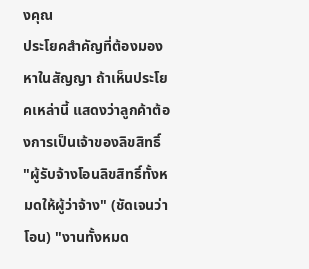งคุณ
ประโยคสำคัญที่ต้องมองหาในสัญญา ถ้าเห็นประโยคเหล่านี้ แสดงว่าลูกค้าต้องการเป็นเจ้าของลิขสิทธิ์
"ผู้รับจ้างโอนลิขสิทธิ์ทั้งหมดให้ผู้ว่าจ้าง" (ชัดเจนว่าโอน) "งานทั้งหมด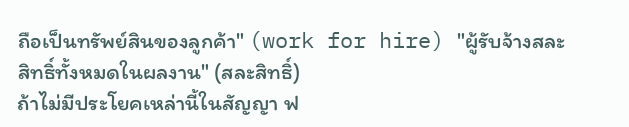ถือเป็นทรัพย์สินของลูกค้า" (work for hire) "ผู้รับจ้างสละสิทธิ์ทั้งหมดในผลงาน" (สละสิทธิ์)
ถ้าไม่มีประโยคเหล่านี้ในสัญญา ฟ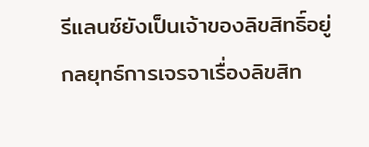รีแลนซ์ยังเป็นเจ้าของลิขสิทธิ์อยู่
กลยุทธ์การเจรจาเรื่องลิขสิท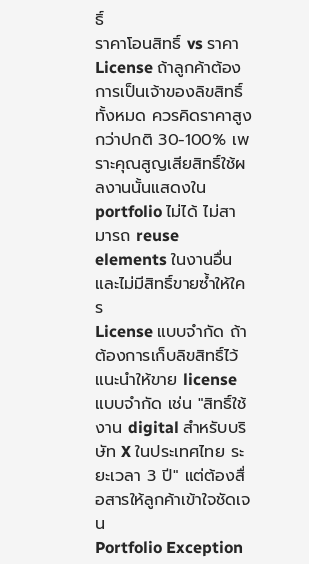ธิ์
ราคาโอนสิทธิ์ vs ราคา License ถ้าลูกค้าต้องการเป็นเจ้าของลิขสิทธิ์ทั้งหมด ควรคิดราคาสูงกว่าปกติ 30-100% เพราะคุณสูญเสียสิทธิ์ใช้ผลงานนั้นแสดงใน portfolio ไม่ได้ ไม่สามารถ reuse elements ในงานอื่น และไม่มีสิทธิ์ขายซ้ำให้ใคร
License แบบจำกัด ถ้าต้องการเก็บลิขสิทธิ์ไว้ แนะนำให้ขาย license แบบจำกัด เช่น "สิทธิ์ใช้งาน digital สำหรับบริษัท X ในประเทศไทย ระยะเวลา 3 ปี" แต่ต้องสื่อสารให้ลูกค้าเข้าใจชัดเจน
Portfolio Exception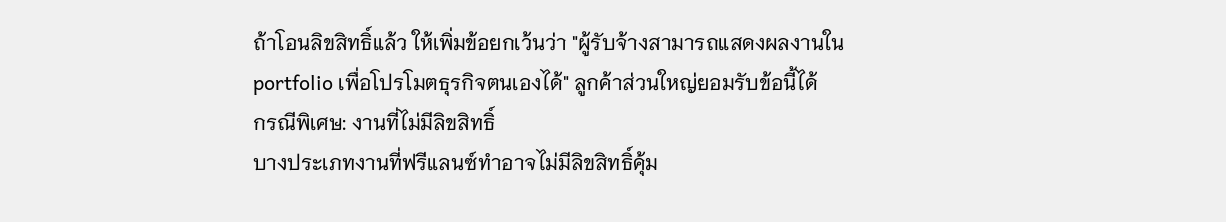ถ้าโอนลิขสิทธิ์แล้ว ให้เพิ่มข้อยกเว้นว่า "ผู้รับจ้างสามารถแสดงผลงานใน portfolio เพื่อโปรโมตธุรกิจตนเองได้" ลูกค้าส่วนใหญ่ยอมรับข้อนี้ได้
กรณีพิเศษ: งานที่ไม่มีลิขสิทธิ์
บางประเภทงานที่ฟรีแลนซ์ทำอาจไม่มีลิขสิทธิ์คุ้ม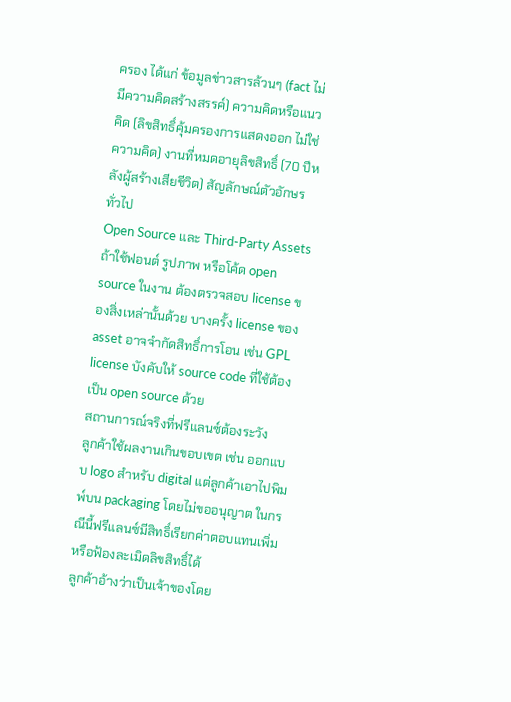ครอง ได้แก่ ข้อมูลข่าวสารล้วนๆ (fact ไม่มีความคิดสร้างสรรค์) ความคิดหรือแนวคิด (ลิขสิทธิ์คุ้มครองการแสดงออก ไม่ใช่ความคิด) งานที่หมดอายุลิขสิทธิ์ (70 ปีหลังผู้สร้างเสียชีวิต) สัญลักษณ์ตัวอักษรทั่วไป
Open Source และ Third-Party Assets
ถ้าใช้ฟอนต์ รูปภาพ หรือโค้ด open source ในงาน ต้องตรวจสอบ license ของสิ่งเหล่านั้นด้วย บางครั้ง license ของ asset อาจจำกัดสิทธิ์การโอน เช่น GPL license บังคับให้ source code ที่ใช้ต้องเป็น open source ด้วย
สถานการณ์จริงที่ฟรีแลนซ์ต้องระวัง
ลูกค้าใช้ผลงานเกินขอบเขต เช่น ออกแบบ logo สำหรับ digital แต่ลูกค้าเอาไปพิมพ์บน packaging โดยไม่ขออนุญาต ในกรณีนี้ฟรีแลนซ์มีสิทธิ์เรียกค่าตอบแทนเพิ่มหรือฟ้องละเมิดลิขสิทธิ์ได้
ลูกค้าอ้างว่าเป็นเจ้าของโดย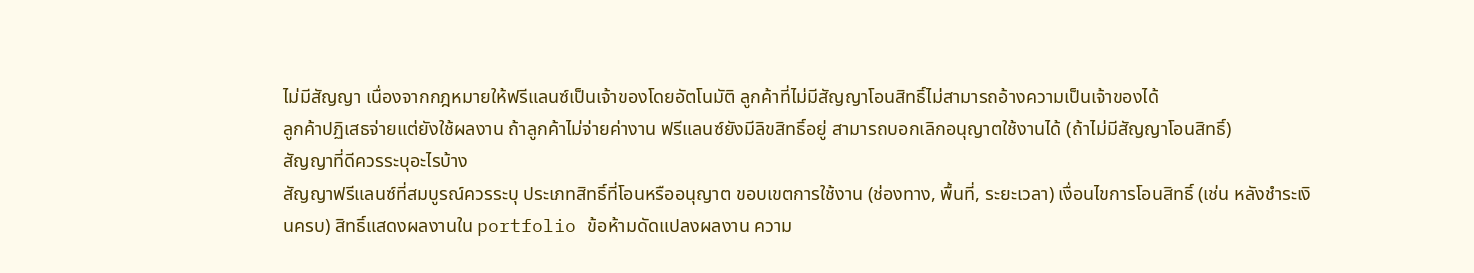ไม่มีสัญญา เนื่องจากกฎหมายให้ฟรีแลนซ์เป็นเจ้าของโดยอัตโนมัติ ลูกค้าที่ไม่มีสัญญาโอนสิทธิ์ไม่สามารถอ้างความเป็นเจ้าของได้
ลูกค้าปฏิเสธจ่ายแต่ยังใช้ผลงาน ถ้าลูกค้าไม่จ่ายค่างาน ฟรีแลนซ์ยังมีลิขสิทธิ์อยู่ สามารถบอกเลิกอนุญาตใช้งานได้ (ถ้าไม่มีสัญญาโอนสิทธิ์)
สัญญาที่ดีควรระบุอะไรบ้าง
สัญญาฟรีแลนซ์ที่สมบูรณ์ควรระบุ ประเภทสิทธิ์ที่โอนหรืออนุญาต ขอบเขตการใช้งาน (ช่องทาง, พื้นที่, ระยะเวลา) เงื่อนไขการโอนสิทธิ์ (เช่น หลังชำระเงินครบ) สิทธิ์แสดงผลงานใน portfolio ข้อห้ามดัดแปลงผลงาน ความ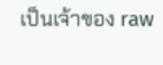เป็นเจ้าของ raw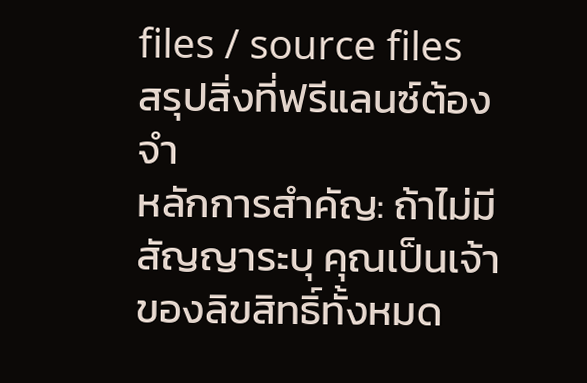files / source files
สรุปสิ่งที่ฟรีแลนซ์ต้องจำ
หลักการสำคัญ: ถ้าไม่มีสัญญาระบุ คุณเป็นเจ้าของลิขสิทธิ์ทั้งหมด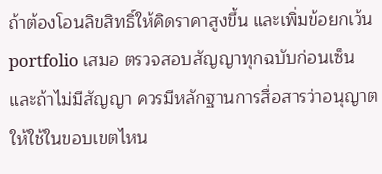ถ้าต้องโอนลิขสิทธิ์ให้คิดราคาสูงขึ้น และเพิ่มข้อยกเว้น portfolio เสมอ ตรวจสอบสัญญาทุกฉบับก่อนเซ็น และถ้าไม่มีสัญญา ควรมีหลักฐานการสื่อสารว่าอนุญาตให้ใช้ในขอบเขตไหน